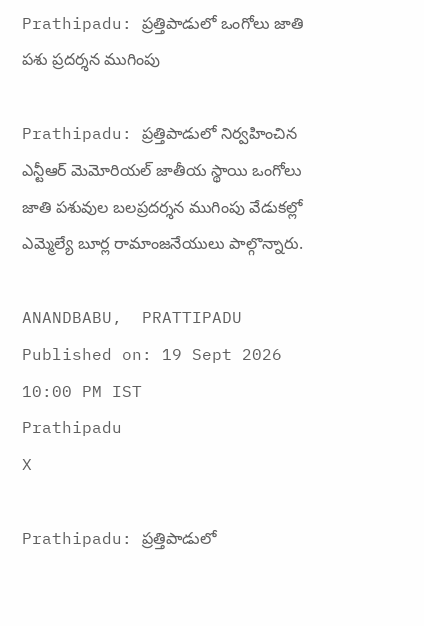Prathipadu: ప్రత్తిపాడులో ఒంగోలు జాతి పశు ప్రదర్శన ముగింపు

Prathipadu: ప్రత్తిపాడులో నిర్వహించిన ఎన్టీఆర్ మెమోరియల్ జాతీయ స్థాయి ఒంగోలు జాతి పశువుల బలప్రదర్శన ముగింపు వేడుకల్లో ఎమ్మెల్యే బూర్ల రామాంజనేయులు పాల్గొన్నారు.

ANANDBABU,  PRATTIPADU
Published on: 19 Sept 2026 10:00 PM IST
Prathipadu
X

Prathipadu: ప్రత్తిపాడులో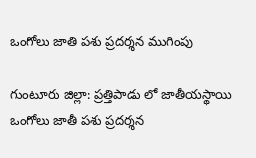ఒంగోలు జాతి పశు ప్రదర్శన ముగింపు

గుంటూరు జిల్లా: ప్రత్తిపాడు లో జాతీయస్థాయి ఒంగోలు జాతీ పశు ప్రదర్శన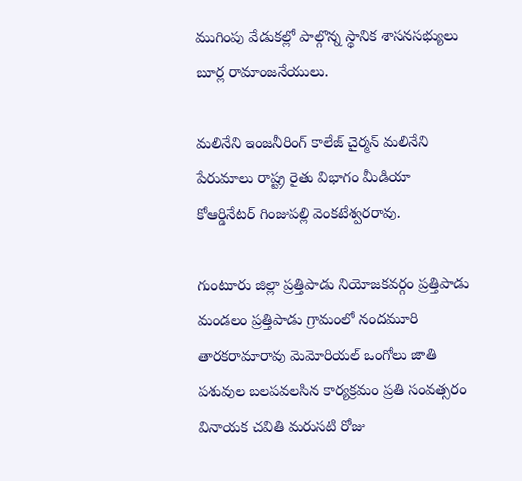ముగింపు వేడుకల్లో పాల్గొన్న స్థానిక శాసనసభ్యులు బూర్ల రామాంజనేయులు.

మలినేని ఇంజనీరింగ్ కాలేజ్ చైర్మన్ మలినేని పేరుమాలు రాష్ట్ర రైతు విభాగం మీడియా కోఆర్డినేటర్ గింజుపల్లి వెంకటేశ్వరరావు.

గుంటూరు జిల్లా ప్రత్తిపాడు నియోజకవర్గం ప్రత్తిపాడు మండలం ప్రత్తిపాడు గ్రామంలో నందమూరి తారకరామారావు మెమోరియల్ ఒంగోలు జాతి పశువుల బలపవలసిన కార్యక్రమం ప్రతి సంవత్సరం వినాయక చవితి మరుసటి రోజు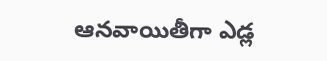ఆనవాయితీగా ఎడ్ల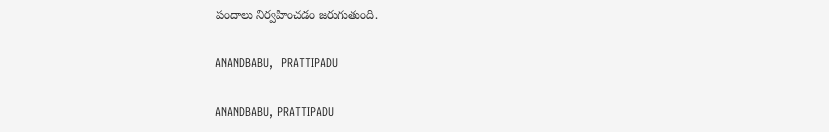పందాలు నిర్వహించడం జరుగుతుంది.

ANANDBABU,  PRATTIPADU

ANANDBABU, PRATTIPADU